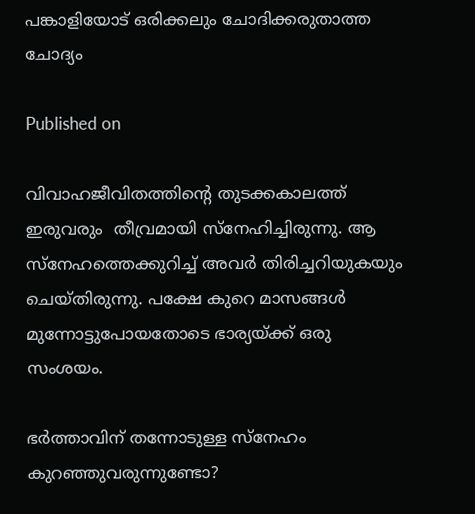പങ്കാളിയോട് ഒരിക്കലും ചോദിക്കരുതാത്ത ചോദ്യം

Published on

വിവാഹജീവിതത്തിന്റെ തുടക്കകാലത്ത് ഇരുവരും  തീവ്രമായി സ്‌നേഹിച്ചിരുന്നു. ആ സ്‌നേഹത്തെക്കുറിച്ച് അവര്‍ തിരിച്ചറിയുകയും ചെയ്തിരുന്നു. പക്ഷേ കുറെ മാസങ്ങള്‍ മുന്നോട്ടുപോയതോടെ ഭാര്യയ്ക്ക് ഒരു സംശയം.

ഭര്‍ത്താവിന് തന്നോടുള്ള സ്‌നേഹം കുറഞ്ഞുവരുന്നുണ്ടോ?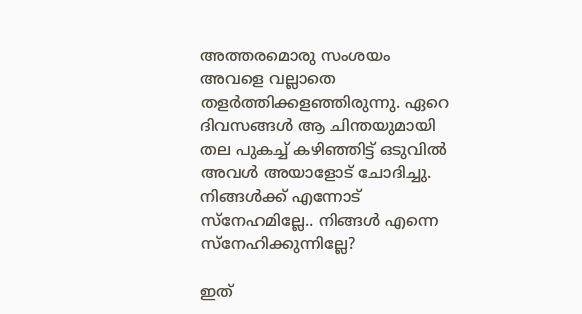അത്തരമൊരു സംശയം  അവളെ വല്ലാതെ തളര്‍ത്തിക്കളഞ്ഞിരുന്നു. ഏറെ ദിവസങ്ങള്‍ ആ ചിന്തയുമായി തല പുകച്ച് കഴിഞ്ഞിട്ട് ഒടുവില്‍ അവള്‍ അയാളോട് ചോദിച്ചു.
നിങ്ങള്‍ക്ക് എന്നോട് സ്‌നേഹമില്ലേ.. നിങ്ങള്‍ എന്നെ സ്‌നേഹിക്കുന്നില്ലേ?

ഇത്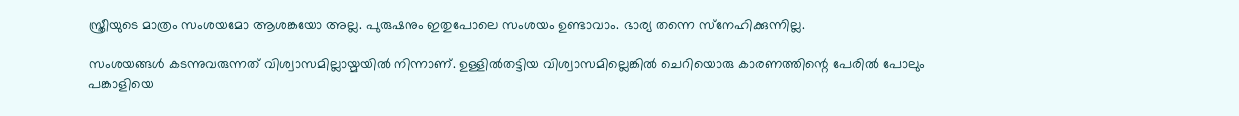സ്ത്രീയുടെ മാത്രം സംശയമോ ആശങ്കയോ അല്ല. പുരുഷനും ഇതുപോലെ സംശയം ഉണ്ടാവാം. ഭാര്യ തന്നെ സ്‌നേഹിക്കുന്നില്ല.

സംശയങ്ങള്‍ കടന്നുവരുന്നത് വിശ്വാസമില്ലായ്മയില്‍ നിന്നാണ്. ഉള്ളില്‍തട്ടിയ വിശ്വാസമില്ലെങ്കില്‍ ചെറിയൊരു കാരണത്തിന്റെ പേരില്‍ പോലും പങ്കാളിയെ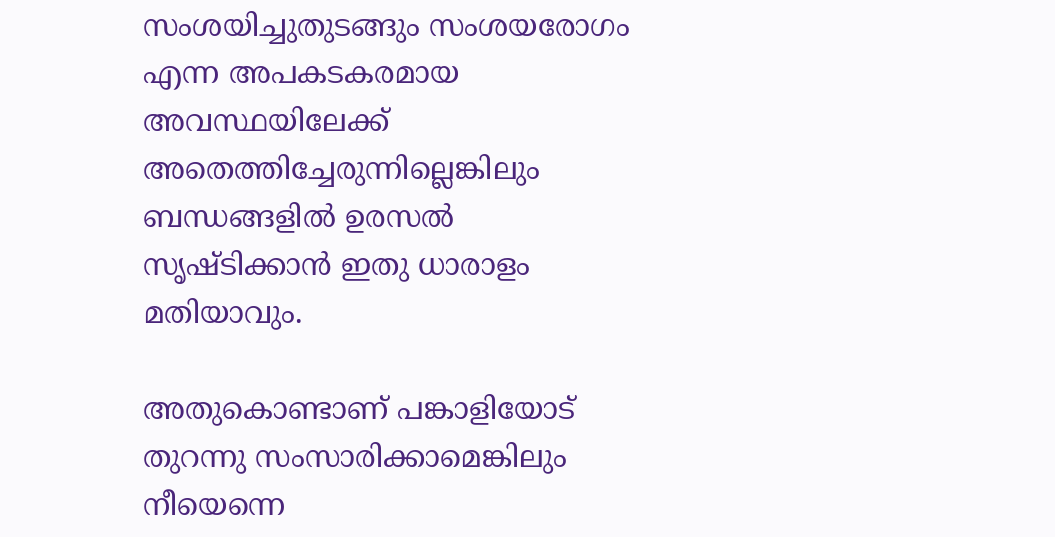സംശയിച്ചുതുടങ്ങും സംശയരോഗം എന്ന അപകടകരമായ അവസ്ഥയിലേക്ക് അതെത്തിച്ചേരുന്നില്ലെങ്കിലും ബന്ധങ്ങളില്‍ ഉരസല്‍ സൃഷ്ടിക്കാന്‍ ഇതു ധാരാളം മതിയാവും.

അതുകൊണ്ടാണ് പങ്കാളിയോട് തുറന്നു സംസാരിക്കാമെങ്കിലും നീയെന്നെ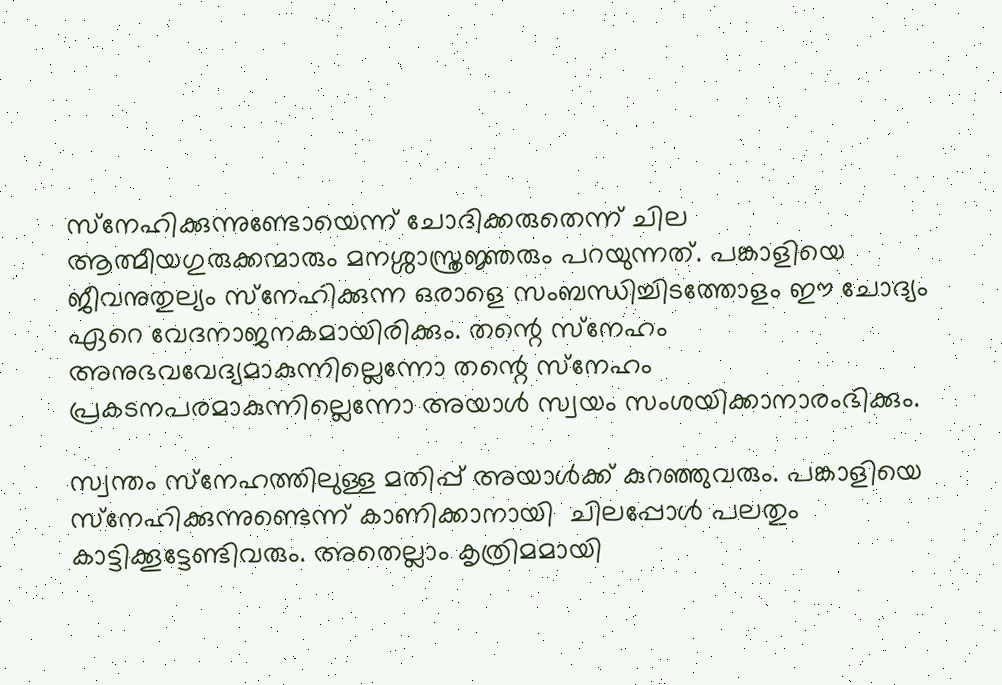സ്‌നേഹിക്കുന്നുണ്ടോയെന്ന് ചോദിക്കരുതെന്ന് ചില ആത്മീയഗുരുക്കന്മാരും മനശ്ശാസ്ത്രജ്ഞരും പറയുന്നത്. പങ്കാളിയെ  ജീവനുതുല്യം സ്‌നേഹിക്കുന്ന ഒരാളെ സംബന്ധിച്ചിടത്തോളം ഈ ചോദ്യം ഏറെ വേദനാജനകമായിരിക്കും. തന്റെ സ്‌നേഹം അനുഭവവേദ്യമാകുന്നില്ലെന്നോ തന്റെ സ്‌നേഹം പ്രകടനപരമാകുന്നില്ലെന്നോ അയാള്‍ സ്വയം സംശയിക്കാനാരംഭിക്കും.

സ്വന്തം സ്‌നേഹത്തിലുള്ള മതിപ്പ് അയാള്‍ക്ക് കുറഞ്ഞുവരും. പങ്കാളിയെ സ്‌നേഹിക്കുന്നുണ്ടെന്ന് കാണിക്കാനായി  ചിലപ്പോള്‍ പലതും കാട്ടിക്കൂട്ടേണ്ടിവരും. അതെല്ലാം കൃത്രിമമായി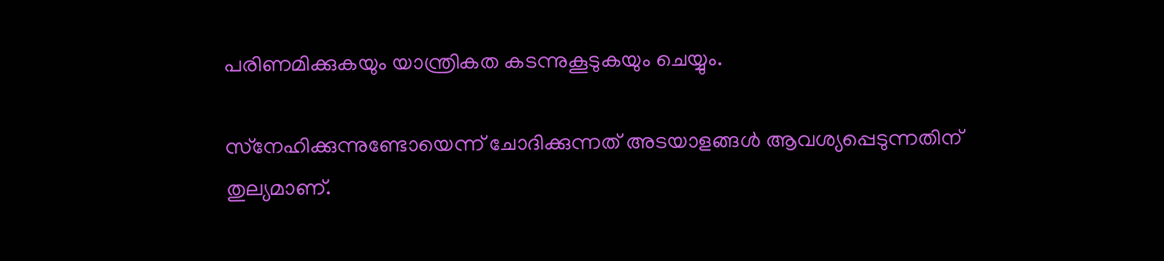പരിണമിക്കുകയും യാന്ത്രികത കടന്നുകൂടുകയും ചെയ്യും.

സ്‌നേഹിക്കുന്നുണ്ടോയെന്ന് ചോദിക്കുന്നത് അടയാളങ്ങള്‍ ആവശ്യപ്പെടുന്നതിന് തുല്യമാണ്.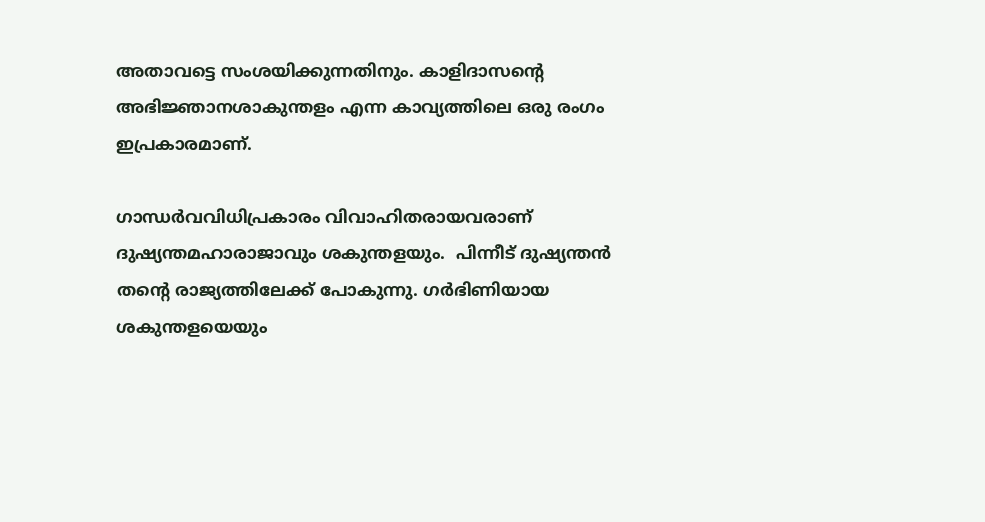അതാവട്ടെ സംശയിക്കുന്നതിനും. കാളിദാസന്റെ അഭിജ്ഞാനശാകുന്തളം എന്ന കാവ്യത്തിലെ ഒരു രംഗം ഇപ്രകാരമാണ്.

ഗാന്ധര്‍വവിധിപ്രകാരം വിവാഹിതരായവരാണ് ദുഷ്യന്തമഹാരാജാവും ശകുന്തളയും.  പിന്നീട് ദുഷ്യന്തന്‍ തന്റെ രാജ്യത്തിലേക്ക് പോകുന്നു. ഗര്‍ഭിണിയായ ശകുന്തളയെയും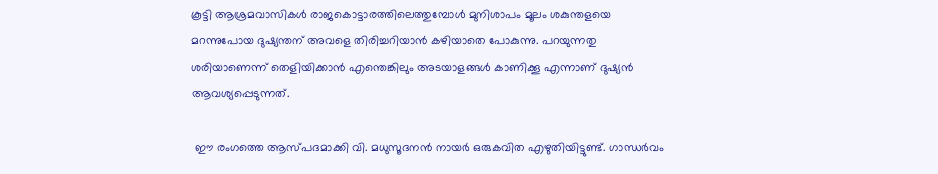കൂട്ടി ആശ്രമവാസികള്‍ രാജകൊട്ടാരത്തിലെത്തുമ്പോള്‍ മുനിശാപം മൂലം ശകുന്തളയെ മറന്നുപോയ ദുഷ്യന്തന് അവളെ തിരിച്ചറിയാന്‍ കഴിയാതെ പോകുന്നു. പറയുന്നതു ശരിയാണെന്ന് തെളിയിക്കാന്‍ എന്തെങ്കിലും അടയാളങ്ങള്‍ കാണിക്കൂ എന്നാണ് ദുഷ്യന്‍ ആവശ്യപ്പെടുന്നത്.

 ഈ രംഗത്തെ ആസ്പദമാക്കി വി. മധുസൂദനന്‍ നായര്‍ ഒരുകവിത എഴുതിയിട്ടുണ്ട്. ഗാന്ധര്‍വം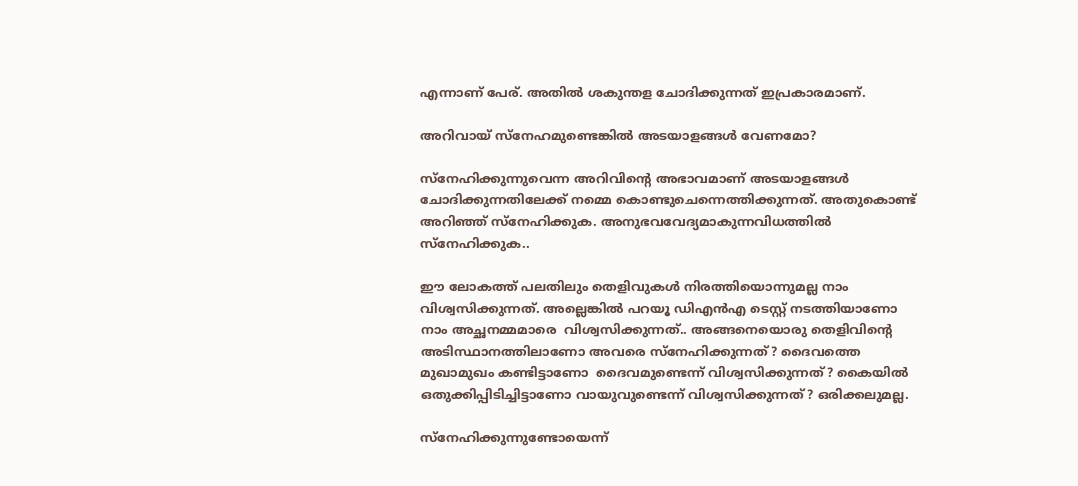എന്നാണ് പേര്. അതില്‍ ശകുന്തള ചോദിക്കുന്നത് ഇപ്രകാരമാണ്.

അറിവായ് സ്‌നേഹമുണ്ടെങ്കില്‍ അടയാളങ്ങള്‍ വേണമോ?

സ്‌നേഹിക്കുന്നുവെന്ന അറിവിന്റെ അഭാവമാണ് അടയാളങ്ങള്‍ ചോദിക്കുന്നതിലേക്ക് നമ്മെ കൊണ്ടുചെന്നെത്തിക്കുന്നത്. അതുകൊണ്ട് അറിഞ്ഞ് സ്‌നേഹിക്കുക. അനുഭവവേദ്യമാകുന്നവിധത്തില്‍ സ്‌നേഹിക്കുക..

ഈ ലോകത്ത് പലതിലും തെളിവുകള്‍ നിരത്തിയൊന്നുമല്ല നാം വിശ്വസിക്കുന്നത്. അല്ലെങ്കില്‍ പറയൂ ഡിഎന്‍എ ടെസ്റ്റ് നടത്തിയാണോ നാം അച്ഛനമ്മമാരെ  വിശ്വസിക്കുന്നത്.. അങ്ങനെയൊരു തെളിവിന്റെ അടിസ്ഥാനത്തിലാണോ അവരെ സ്‌നേഹിക്കുന്നത്? ദൈവത്തെ മുഖാമുഖം കണ്ടിട്ടാണോ  ദൈവമുണ്ടെന്ന് വിശ്വസിക്കുന്നത്? കൈയില്‍ ഒതുക്കിപ്പിടിച്ചിട്ടാണോ വായുവുണ്ടെന്ന് വിശ്വസിക്കുന്നത്? ഒരിക്കലുമല്ല.

സ്‌നേഹിക്കുന്നുണ്ടോയെന്ന്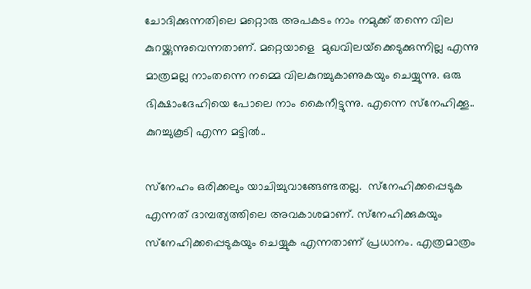ചോദിക്കുന്നതിലെ മറ്റൊരു അപകടം നാം നമുക്ക് തന്നെ വില  കുറയ്ക്കുന്നുവെന്നതാണ്. മറ്റെയാളെ  മുഖവിലയ്‌ക്കെടുക്കുന്നില്ല എന്നു മാത്രമല്ല നാംതന്നെ നമ്മെ വിലകുറച്ചുകാണുകയും ചെയ്യുന്നു. ഒരു ഭിക്ഷാംദേഹിയെ പോലെ നാം കൈനീട്ടുന്നു. എന്നെ സ്‌നേഹിക്കൂ.. കുറച്ചുകൂടി എന്ന മട്ടില്‍..

സ്‌നേഹം ഒരിക്കലും യാചിച്ചുവാങ്ങേണ്ടതല്ല.  സ്‌നേഹിക്കപ്പെടുക എന്നത് ദാമ്പത്യത്തിലെ അവകാശമാണ്. സ്‌നേഹിക്കുകയും സ്‌നേഹിക്കപ്പെടുകയും ചെയ്യുക എന്നതാണ് പ്രധാനം. എത്രമാത്രം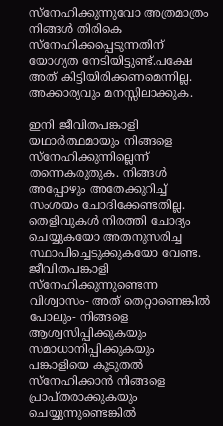സ്‌നേഹിക്കുന്നുവോ അത്രമാത്രം നിങ്ങള്‍ തിരികെ സ്‌നേഹിക്കപ്പെടുന്നതിന് യോഗ്യത നേടിയിട്ടുണ്ട്.പക്ഷേ അത് കിട്ടിയിരിക്കണമെന്നില്ല. അക്കാര്യവും മനസ്സിലാക്കുക.

ഇനി ജീവിതപങ്കാളി യഥാര്‍ത്ഥമായും നിങ്ങളെ സ്‌നേഹിക്കുന്നില്ലെന്ന് തന്നെകരുതുക. നിങ്ങള്‍ അപ്പോഴും അതേക്കുറിച്ച് സംശയം ചോദിക്കേണ്ടതില്ല. തെളിവുകള്‍ നിരത്തി ചോദ്യം ചെയ്യുകയോ അതനുസരിച്ച സ്ഥാപിച്ചെടുക്കുകയോ വേണ്ട.  ജീവിതപങ്കാളി സ്‌നേഹിക്കുന്നുണ്ടെന്ന വിശ്വാസം- അത് തെറ്റാണെങ്കില്‍ പോലും- നിങ്ങളെ ആശ്വസിപ്പിക്കുകയും സമാധാനിപ്പിക്കുകയും പങ്കാളിയെ കൂടുതല്‍ സ്‌നേഹിക്കാന്‍ നിങ്ങളെ പ്രാപ്തരാക്കുകയും ചെയ്യുന്നുണ്ടെങ്കില്‍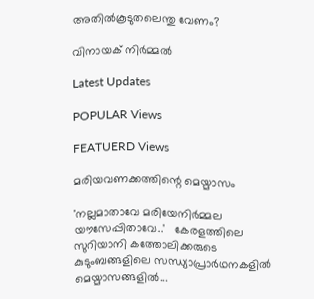അതില്‍കൂടുതലെന്തു വേണം?

വിനായക് നിർമ്മൽ

Latest Updates

POPULAR Views

FEATUERD Views

മരിയവണക്കത്തിന്റെ മെയ്മാസം

'നല്ലമാതാവേ മരിയേനിര്‍മ്മല യൗസേപ്പിതാവേ..'   കേരളത്തിലെ സുറിയാനി കത്തോലിക്കരുടെ കുടുംബങ്ങളിലെ സന്ധ്യാപ്രാര്‍ഥനകളില്‍ മെയ്മാസങ്ങളില്‍...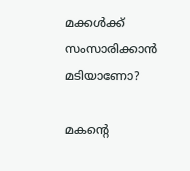മക്കള്‍ക്ക് സംസാരിക്കാന്‍ മടിയാണോ?

മകന്റെ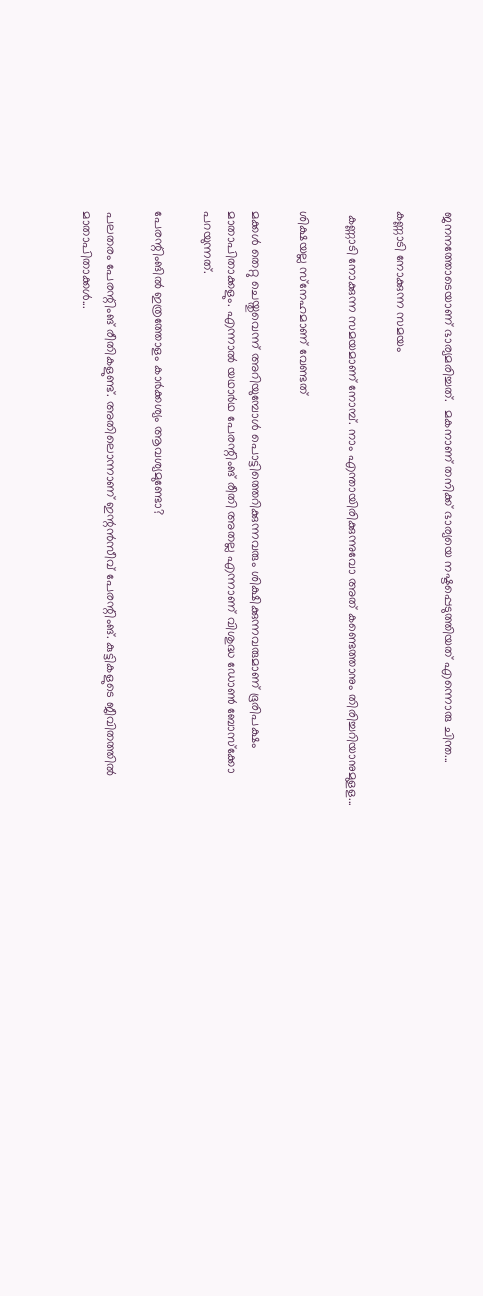ജനനത്തോടെയാണ് ഭാര്യമരിച്ചത്.  മകനാണ് തനിക്ക് ഭാര്യയെ നഷ്ടപ്പെടുത്തിയത് എന്നൊരു ചിന്ത...

കണ്ണാടി നോക്കുന്ന സമയം

 കണ്ണാടി നോക്കുന്ന സമയമാണ് നോമ്പ്. നാം എന്തായിരിക്കുന്നുവോ അത് കണ്ടെത്താനും തിരിച്ചറിയാനുമുളള...

ശിക്ഷയല്ല സ്‌നേഹമാണ് വേണ്ടത്

മക്കള്‍ തെറ്റു ചെയ്തുവെന്ന് അറിയുമ്പോള്‍ പൊട്ടിത്തെറിക്കുന്നവരും ശിക്ഷിക്കുന്നവരുമാണ് ഭൂരിപക്ഷം മാതാപിതാക്കളും. എന്നാല്‍ യഥാര്‍ഥ പേരന്റിംങ് രീതി അതല്ല എന്നാണ് വിശുദ്ധ ഡോണ്‍ ബോസ്‌ക്കോ പറയുന്നത്.

പേരന്റിംങില്‍ ഇത്രത്തോളം കാര്‍ക്കശ്യം ആവശ്യമുണ്ടോ?

പലതരം പേരന്റിംങ് രീതികളുണ്ട്. അതിലൊന്നാണ് ഇന്റന്‍സീവ് പേരന്റിംങ്. കുട്ടികളുടെ ജീവിതത്തില്‍ മാതാപിതാക്കള്‍...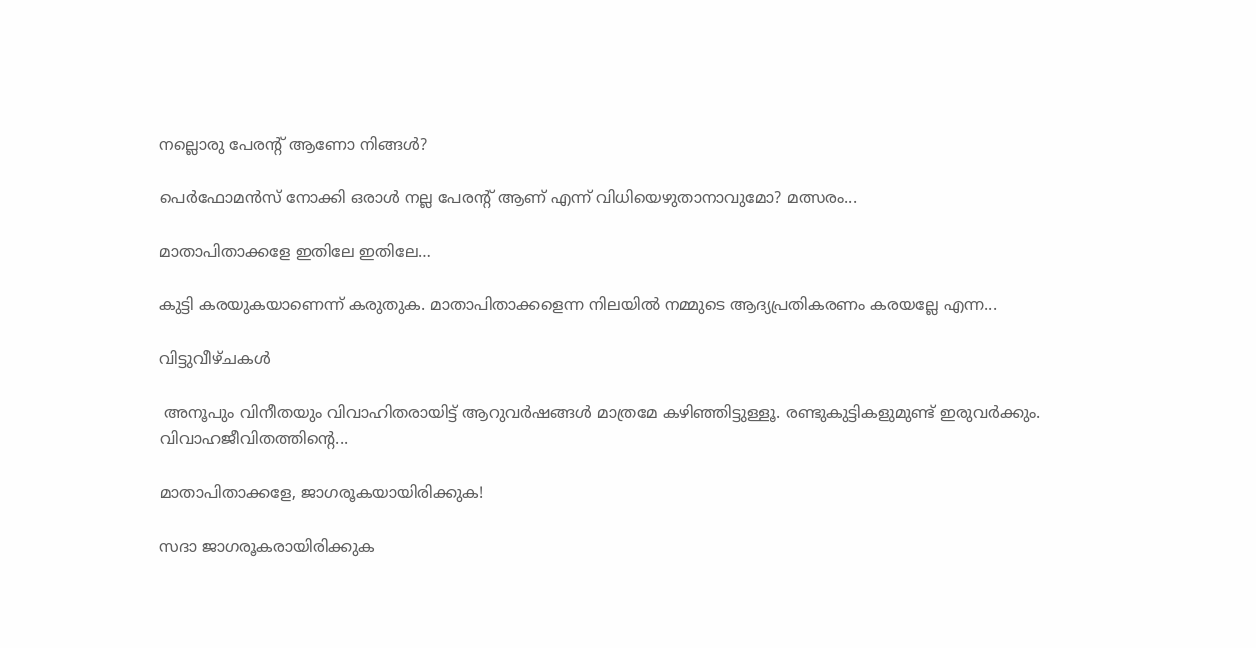നല്ലൊരു പേരന്റ് ആണോ നിങ്ങള്‍?

പെര്‍ഫോമന്‍സ് നോക്കി ഒരാള്‍ നല്ല പേരന്റ് ആണ് എന്ന് വിധിയെഴുതാനാവുമോ? മത്സരം...

മാതാപിതാക്കളേ ഇതിലേ ഇതിലേ…

കുട്ടി കരയുകയാണെന്ന് കരുതുക. മാതാപിതാക്കളെന്ന നിലയില്‍ നമ്മുടെ ആദ്യപ്രതികരണം കരയല്ലേ എന്ന...

വിട്ടുവീഴ്ചകള്‍

 അനൂപും വിനീതയും വിവാഹിതരായിട്ട് ആറുവര്‍ഷങ്ങള്‍ മാത്രമേ കഴിഞ്ഞിട്ടുള്ളൂ. രണ്ടുകുട്ടികളുമുണ്ട് ഇരുവര്‍ക്കും. വിവാഹജീവിതത്തിന്റെ...

മാതാപിതാക്കളേ, ജാഗരൂകയായിരിക്കുക!

സദാ ജാഗരൂകരായിരിക്കുക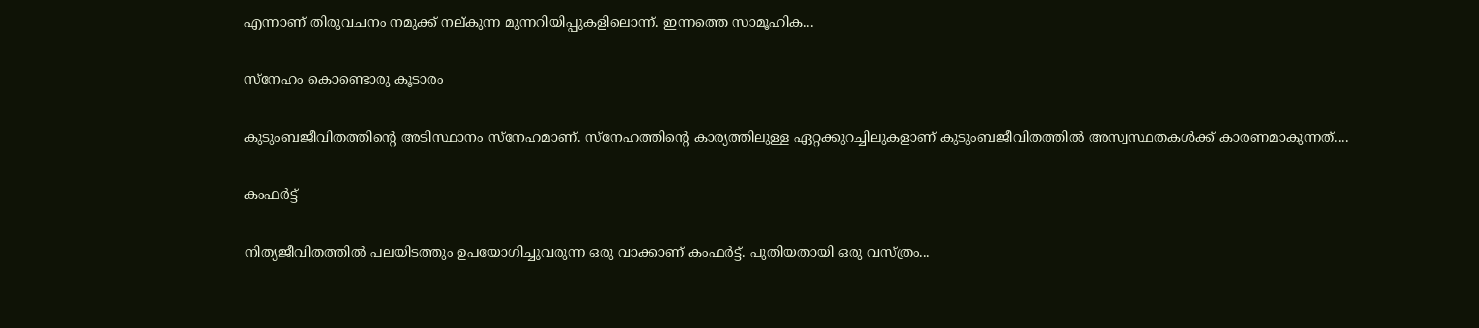എന്നാണ് തിരുവചനം നമുക്ക് നല്കുന്ന മുന്നറിയിപ്പുകളിലൊന്ന്. ഇന്നത്തെ സാമൂഹിക...

സ്നേഹം കൊണ്ടൊരു കൂടാരം

കുടുംബജീവിതത്തിന്റെ അടിസ്ഥാനം സ്നേഹമാണ്. സ്നേഹത്തിന്റെ കാര്യത്തിലുള്ള ഏറ്റക്കുറച്ചിലുകളാണ് കുടുംബജീവിതത്തിൽ അസ്വസ്ഥതകൾക്ക് കാരണമാകുന്നത്....

കംഫർട്ട്

നിത്യജീവിതത്തിൽ പലയിടത്തും ഉപയോഗിച്ചുവരുന്ന ഒരു വാക്കാണ് കംഫർട്ട്. പുതിയതായി ഒരു വസ്ത്രം...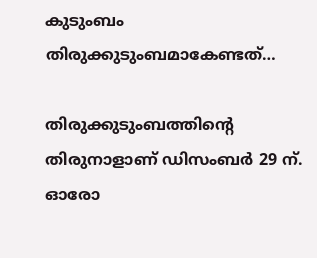കുടുംബം തിരുക്കുടുംബമാകേണ്ടത്…

തിരുക്കുടുംബത്തിന്റെ തിരുനാളാണ് ഡിസംബർ 29 ന്. ഓരോ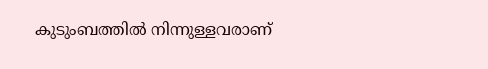കുടുംബത്തിൽ നിന്നുള്ളവരാണ്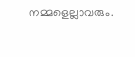നമ്മളെല്ലാവരും.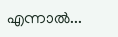എന്നാൽ...